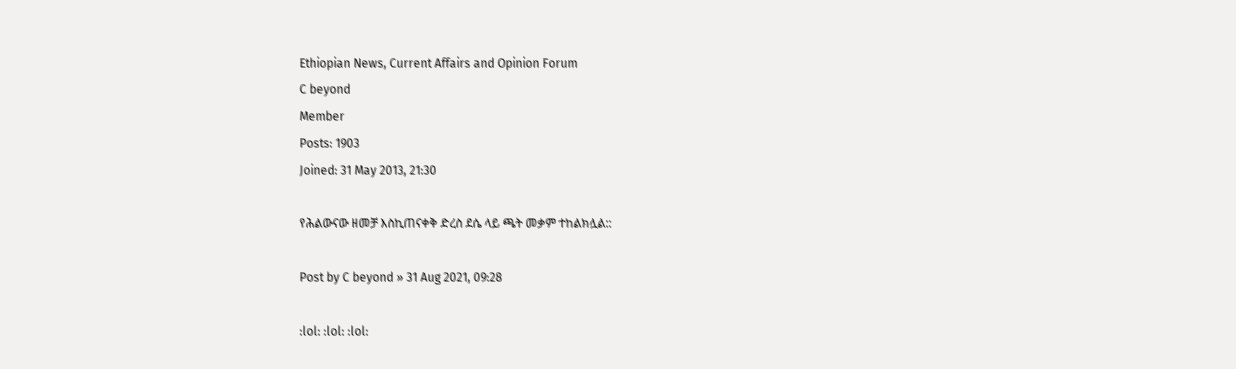Ethiopian News, Current Affairs and Opinion Forum
C beyond
Member
Posts: 1903
Joined: 31 May 2013, 21:30

የሕልውናው ዘመቻ እስኪጠናቀቅ ድረስ ደሴ ላይ ጫት መቃም ተከልክሏል::

Post by C beyond » 31 Aug 2021, 09:28

:lol: :lol: :lol: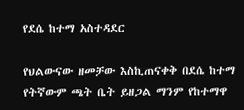የደሴ ከተማ አስተዳደር

የህልውናው ዘመቻው እስኪጠናቀቅ በደሴ ከተማ የትኛውም ጫት ቤት ይዘጋል ማንም የከተማዋ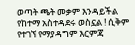ወጣት ጫት መቃም እንዳይችል የከተማ አስተዳደሩ ወስኗል ! ሲቅም የተገኘ የማያዳግም እርምጃ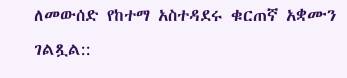ለመውሰድ የከተማ አስተዳደሩ ቁርጠኛ አቋሙን ገልጿል::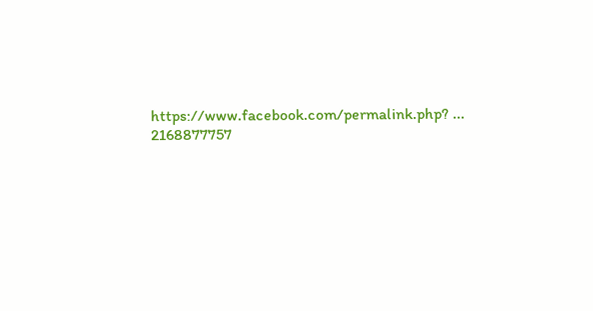https://www.facebook.com/permalink.php? ... 2168877757